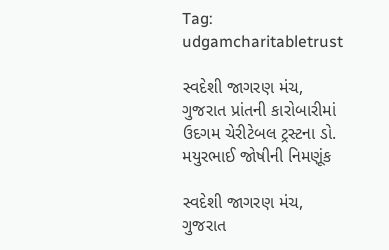Tag: udgamcharitabletrust

સ્વદેશી જાગરણ મંચ, ગુજરાત પ્રાંતની કારોબારીમાં ઉદગમ ચેરીટેબલ ટ્રસ્ટના ડો. મયુરભાઈ જોષીની નિમણૂંક

સ્વદેશી જાગરણ મંચ, ગુજરાત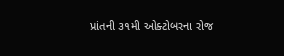પ્રાંતની ૩૧મી ઓક્ટોબરના રોજ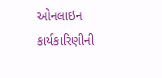ઓનલાઇન  કાર્યકારિણીની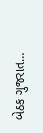બેઠક ગુજરાત…